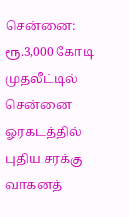சென்னை: ரூ.3,000 கோடி முதலீட்டில் சென்னை ஓரகடத்தில் புதிய சரக்கு வாகனத்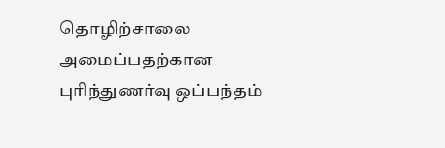தொழிற்சாலை அமைப்பதற்கான புரிந்துணர்வு ஒப்பந்தம்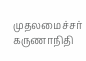முதலமைச்சர் கருணாநிதி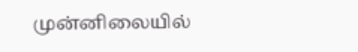முன்னிலையில்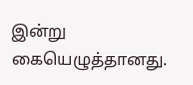இன்று கையெழுத்தானது.